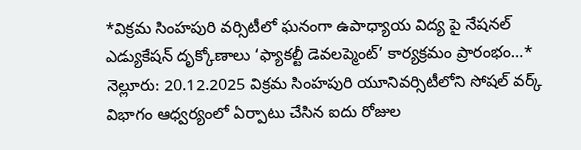*విక్రమ సింహపురి వర్సిటీలో ఘనంగా ఉపాధ్యాయ విద్య పై నేషనల్ ఎడ్యుకేషన్ దృక్కోణాలు ‘ఫ్యాకల్టీ డెవలప్మెంట్’ కార్యక్రమం ప్రారంభం…*
నెల్లూరు: 20.12.2025 విక్రమ సింహపురి యూనివర్సిటీలోని సోషల్ వర్క్ విభాగం ఆధ్వర్యంలో ఏర్పాటు చేసిన ఐదు రోజుల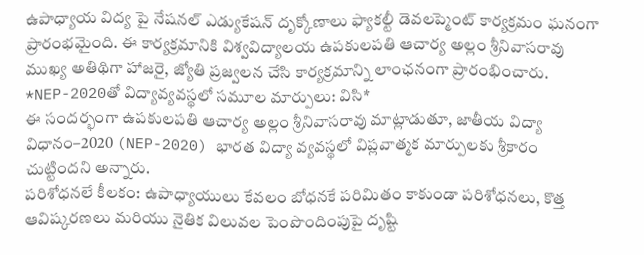ఉపాధ్యాయ విద్య పై నేషనల్ ఎడ్యుకేషన్ దృక్కోణాలు ఫ్యాకల్టీ డెవలప్మెంట్ కార్యక్రమం ఘనంగా ప్రారంభమైంది. ఈ కార్యక్రమానికి విశ్వవిద్యాలయ ఉపకులపతి ఆచార్య అల్లం శ్రీనివాసరావు ముఖ్య అతిథిగా హాజరై, జ్యోతి ప్రజ్వలన చేసి కార్యక్రమాన్ని లాంఛనంగా ప్రారంభించారు.
*NEP-2020తో విద్యావ్యవస్థలో సమూల మార్పులు: విసి*
ఈ సందర్భంగా ఉపకులపతి ఆచార్య అల్లం శ్రీనివాసరావు మాట్లాడుతూ, జాతీయ విద్యా విధానం–2020 (NEP-2020) భారత విద్యా వ్యవస్థలో విప్లవాత్మక మార్పులకు శ్రీకారం చుట్టిందని అన్నారు.
పరిశోధనలే కీలకం: ఉపాధ్యాయులు కేవలం బోధనకే పరిమితం కాకుండా పరిశోధనలు, కొత్త ఆవిష్కరణలు మరియు నైతిక విలువల పెంపొందింపుపై దృష్టి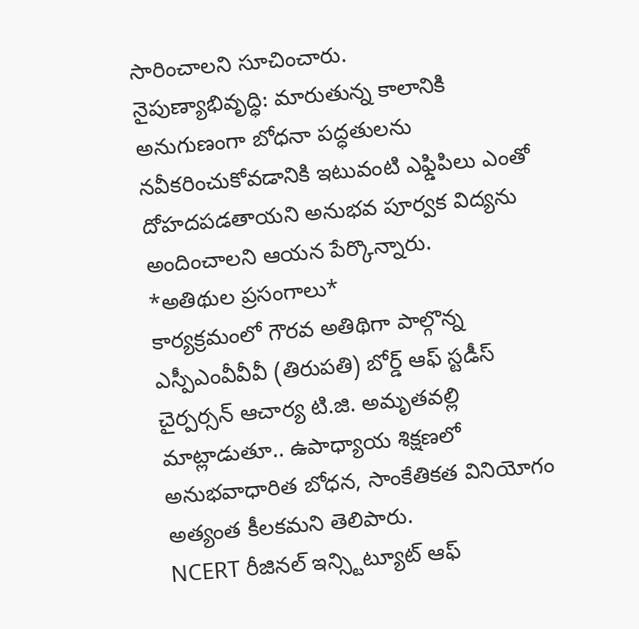సారించాలని సూచించారు.
నైపుణ్యాభివృద్ధి: మారుతున్న కాలానికి అనుగుణంగా బోధనా పద్ధతులను నవీకరించుకోవడానికి ఇటువంటి ఎఫ్డిపిలు ఎంతో దోహదపడతాయని అనుభవ పూర్వక విద్యను అందించాలని ఆయన పేర్కొన్నారు.
*అతిథుల ప్రసంగాలు*
కార్యక్రమంలో గౌరవ అతిథిగా పాల్గొన్న ఎస్పీఎంవీవీవీ (తిరుపతి) బోర్డ్ ఆఫ్ స్టడీస్ చైర్పర్సన్ ఆచార్య టి.జి. అమృతవల్లి మాట్లాడుతూ.. ఉపాధ్యాయ శిక్షణలో అనుభవాధారిత బోధన, సాంకేతికత వినియోగం అత్యంత కీలకమని తెలిపారు.
NCERT రీజినల్ ఇన్స్టిట్యూట్ ఆఫ్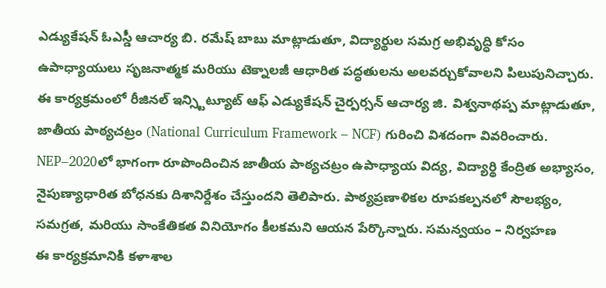ఎడ్యుకేషన్ ఓఎస్డీ ఆచార్య బి. రమేష్ బాబు మాట్లాడుతూ, విద్యార్థుల సమగ్ర అభివృద్ధి కోసం ఉపాధ్యాయులు సృజనాత్మక మరియు టెక్నాలజీ ఆధారిత పద్ధతులను అలవర్చుకోవాలని పిలుపునిచ్చారు. ఈ కార్యక్రమంలో రీజినల్ ఇన్స్టిట్యూట్ ఆఫ్ ఎడ్యుకేషన్ చైర్పర్సన్ ఆచార్య జి. విశ్వనాథప్ప మాట్లాడుతూ, జాతీయ పాఠ్యచట్రం (National Curriculum Framework – NCF) గురించి విశదంగా వివరించారు. NEP–2020లో భాగంగా రూపొందించిన జాతీయ పాఠ్యచట్రం ఉపాధ్యాయ విద్య, విద్యార్థి కేంద్రిత అభ్యాసం, నైపుణ్యాధారిత బోధనకు దిశానిర్దేశం చేస్తుందని తెలిపారు. పాఠ్యప్రణాళికల రూపకల్పనలో సౌలభ్యం, సమగ్రత, మరియు సాంకేతికత వినియోగం కీలకమని ఆయన పేర్కొన్నారు. సమన్వయం – నిర్వహణ
ఈ కార్యక్రమానికి కళాశాల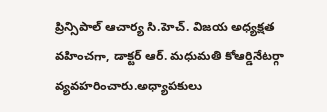ప్రిన్సిపాల్ ఆచార్య సి.హెచ్. విజయ అధ్యక్షత వహించగా, డాక్టర్ ఆర్. మధుమతి కోఆర్డినేటర్గా వ్యవహరించారు.అధ్యాపకులు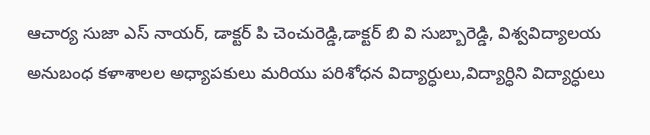ఆచార్య సుజా ఎస్ నాయర్, డాక్టర్ పి చెంచురెడ్డి,డాక్టర్ బి వి సుబ్బారెడ్డి, విశ్వవిద్యాలయ అనుబంధ కళాశాలల అధ్యాపకులు మరియు పరిశోధన విద్యార్ధులు,విద్యార్ధిని విద్యార్ధులు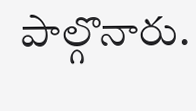పాల్గొనారు.